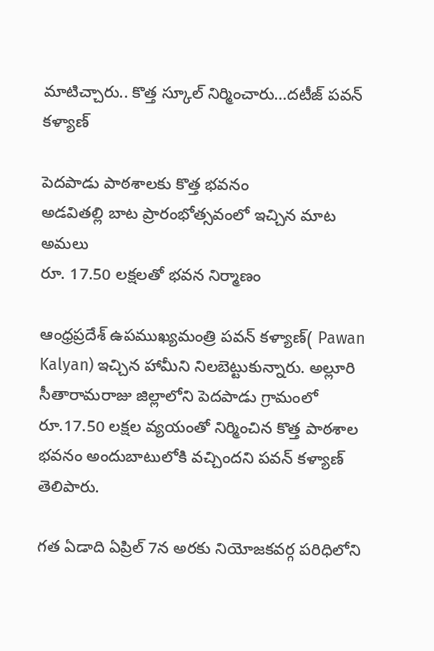మాటిచ్చారు.. కొత్త స్కూల్‌ నిర్మించారు…దటీజ్ పవన్‌ కళ్యాణ్‌

పెదపాడు పాఠశాలకు కొత్త భవనం
అడవితల్లి బాట ప్రారంభోత్సవంలో ఇచ్చిన మాట అమలు
రూ. 17.50 లక్షలతో భవన నిర్మాణం

ఆంధ్రప్రదేశ్ ఉపముఖ్యమంత్రి పవన్‌ కళ్యాణ్‌( Pawan Kalyan) ఇచ్చిన హామీని నిలబెట్టుకున్నారు. అల్లూరి సీతారామరాజు జిల్లాలోని పెదపాడు గ్రామంలో రూ.17.50 లక్షల వ్యయంతో నిర్మించిన కొత్త పాఠశాల భవనం అందుబాటులోకి వచ్చిందని పవన్‌ కళ్యాణ్‌ తెలిపారు.

గత ఏడాది ఏప్రిల్ 7న అరకు నియోజకవర్గ పరిధిలోని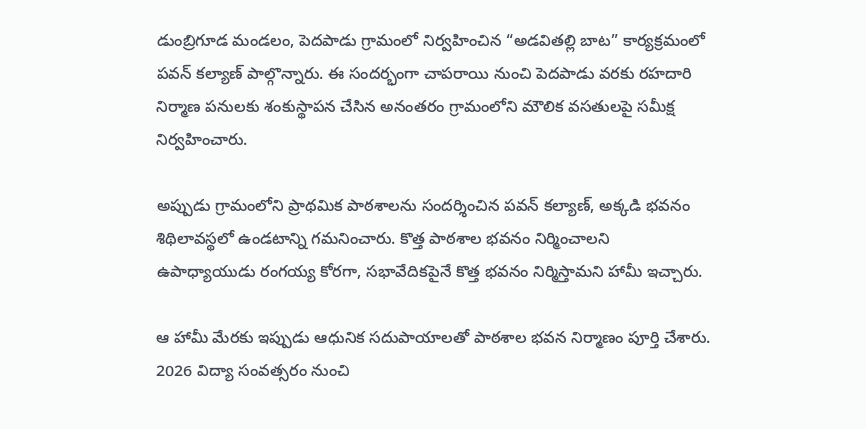డుంబ్రిగూడ మండలం, పెదపాడు గ్రామంలో నిర్వహించిన “అడవితల్లి బాట” కార్యక్రమంలో పవన్ కల్యాణ్ పాల్గొన్నారు. ఈ సందర్భంగా చాపరాయి నుంచి పెదపాడు వరకు రహదారి నిర్మాణ పనులకు శంకుస్థాపన చేసిన అనంతరం గ్రామంలోని మౌలిక వసతులపై సమీక్ష నిర్వహించారు.

అప్పుడు గ్రామంలోని ప్రాథమిక పాఠశాలను సందర్శించిన పవన్ కల్యాణ్, అక్కడి భవనం శిథిలావస్థలో ఉండటాన్ని గమనించారు. కొత్త పాఠశాల భవనం నిర్మించాలని ఉపాధ్యాయుడు రంగయ్య కోరగా, సభావేదికపైనే కొత్త భవనం నిర్మిస్తామని హామీ ఇచ్చారు.

ఆ హామీ మేరకు ఇప్పుడు ఆధునిక సదుపాయాలతో పాఠశాల భవన నిర్మాణం పూర్తి చేశారు. 2026 విద్యా సంవత్సరం నుంచి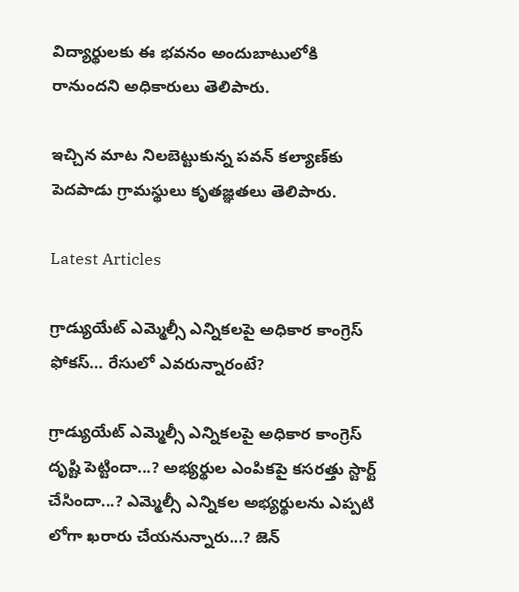విద్యార్థులకు ఈ భవనం అందుబాటులోకి రానుందని అధికారులు తెలిపారు.

ఇచ్చిన మాట నిలబెట్టుకున్న పవన్ కల్యాణ్‌కు పెదపాడు గ్రామస్థులు కృతజ్ఞతలు తెలిపారు.

Latest Articles

గ్రాడ్యుయేట్ ఎమ్మెల్సీ ఎన్నికలపై అధికార కాంగ్రెస్ ఫోకస్… రేసులో ఎవరున్నారంటే?

గ్రాడ్యుయేట్ ఎమ్మెల్సీ ఎన్నికలపై అధికార కాంగ్రెస్ దృష్టి పెట్టిందా...? అభ్యర్థుల ఎంపికపై కసరత్తు స్టార్ట్ చేసిందా...? ఎమ్మెల్సీ ఎన్నికల అభ్యర్థులను ఎప్పటి లోగా ఖరారు చేయనున్నారు...? జెన్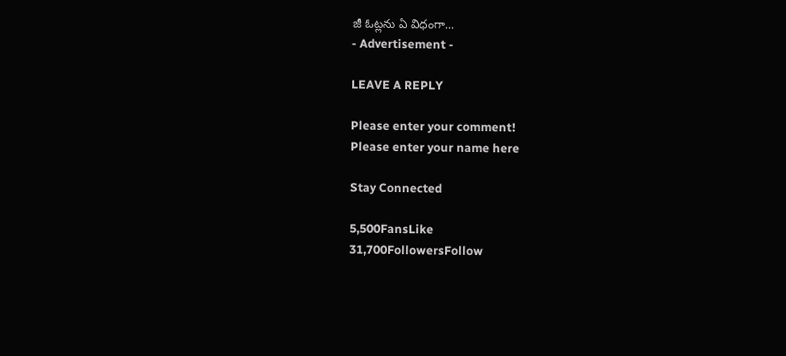జీ ఓట్లను ఏ విధంగా...
- Advertisement -

LEAVE A REPLY

Please enter your comment!
Please enter your name here

Stay Connected

5,500FansLike
31,700FollowersFollow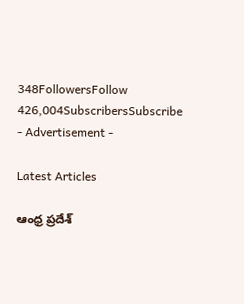348FollowersFollow
426,004SubscribersSubscribe
- Advertisement -

Latest Articles

ఆంధ్ర ప్రదేశ్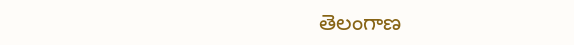తెలంగాణ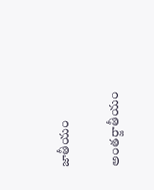జాతీయం

అంతర్జాతీయం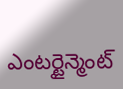ఎంటర్టైన్మెంట్